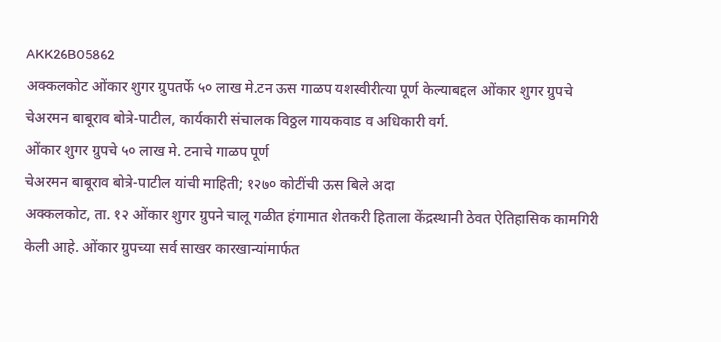AKK26B05862
अक्कलकोट ओंकार शुगर ग्रुपतर्फे ५० लाख मे.टन ऊस गाळप यशस्वीरीत्या पूर्ण केल्याबद्दल ओंकार शुगर ग्रुपचे चेअरमन बाबूराव बोत्रे-पाटील, कार्यकारी संचालक विठ्ठल गायकवाड व अधिकारी वर्ग.
ओंकार शुगर ग्रुपचे ५० लाख मे. टनाचे गाळप पूर्ण
चेअरमन बाबूराव बोत्रे-पाटील यांची माहिती; १२७० कोटींची ऊस बिले अदा
अक्कलकोट, ता. १२ ओंकार शुगर ग्रुपने चालू गळीत हंगामात शेतकरी हिताला केंद्रस्थानी ठेवत ऐतिहासिक कामगिरी केली आहे. ओंकार ग्रुपच्या सर्व साखर कारखान्यांमार्फत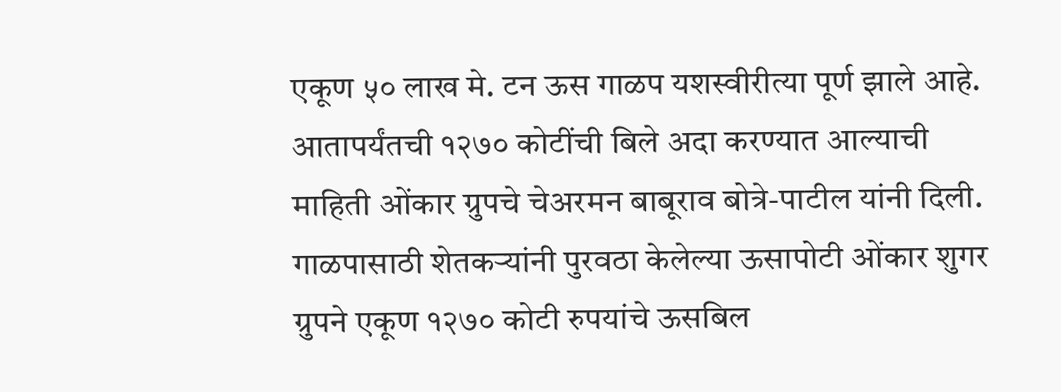एकूण ५० लाख मे. टन ऊस गाळप यशस्वीरीत्या पूर्ण झाले आहे. आतापर्यंतची १२७० कोटींची बिले अदा करण्यात आल्याची माहिती ओंकार ग्रुपचे चेअरमन बाबूराव बोत्रे-पाटील यांनी दिली.
गाळपासाठी शेतकऱ्यांनी पुरवठा केलेल्या ऊसापोटी ओंकार शुगर ग्रुपने एकूण १२७० कोटी रुपयांचे ऊसबिल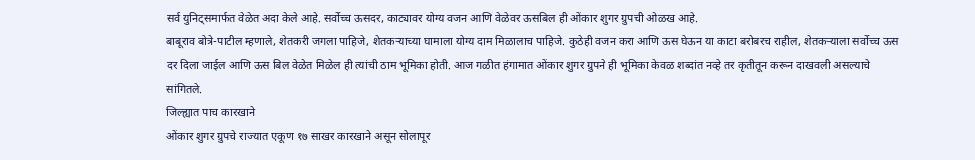सर्व युनिट्समार्फत वेळेत अदा केले आहे. सर्वोच्च ऊसदर, काट्यावर योग्य वजन आणि वेळेवर ऊसबिल ही ओंकार शुगर ग्रुपची ओळख आहे.
बाबूराव बोत्रे-पाटील म्हणाले, शेतकरी जगला पाहिजे, शेतकऱ्याच्या घामाला योग्य दाम मिळालाच पाहिजे. कुठेही वजन करा आणि ऊस घेऊन या काटा बरोबरच राहील, शेतकऱ्याला सर्वोच्च ऊस दर दिला जाईल आणि ऊस बिल वेळेत मिळेल ही त्यांची ठाम भूमिका होती. आज गळीत हंगामात ओंकार शुगर ग्रुपने ही भूमिका केवळ शब्दांत नव्हे तर कृतीतून करून दाखवली असल्याचे सांगितले.
जिल्ह्यात पाच कारखाने
ओंकार शुगर ग्रुपचे राज्यात एकूण १७ साखर कारखाने असून सोलापूर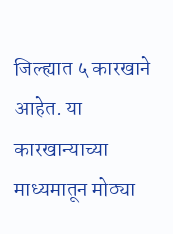जिल्ह्यात ५ कारखाने आहेत. या कारखान्याच्या माध्यमातून मोठ्या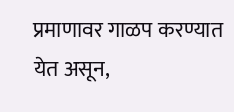प्रमाणावर गाळप करण्यात येत असून,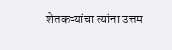शेतकऱ्यांचा त्यांना उत्तम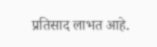प्रतिसाद लाभत आहे.